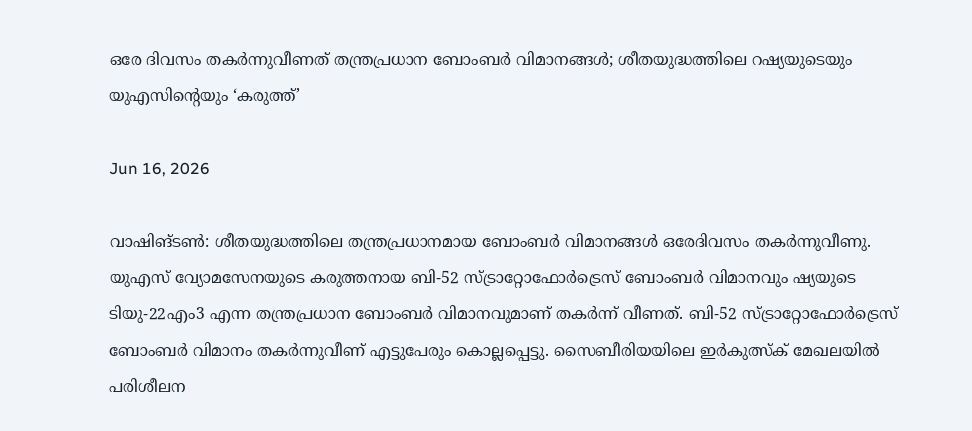ഒരേ ദിവസം തകര്‍ന്നുവീണത് തന്ത്രപ്രധാന ബോംബര്‍ വിമാനങ്ങള്‍; ശീതയുദ്ധത്തിലെ റഷ്യയുടെയും യുഎസിന്റെയും ‘കരുത്ത്’

Jun 16, 2026

വാഷിങ്ടണ്‍: ശീതയുദ്ധത്തിലെ തന്ത്രപ്രധാനമായ ബോംബര്‍ വിമാനങ്ങള്‍ ഒരേദിവസം തകര്‍ന്നുവീണു. യുഎസ് വ്യോമസേനയുടെ കരുത്തനായ ബി-52 സ്ട്രാറ്റോഫോര്‍ട്രെസ് ബോംബര്‍ വിമാനവും ഷ്യയുടെ ടിയു-22എം3 എന്ന തന്ത്രപ്രധാന ബോംബര്‍ വിമാനവുമാണ് തകര്‍ന്ന് വീണത്. ബി-52 സ്ട്രാറ്റോഫോര്‍ട്രെസ് ബോംബര്‍ വിമാനം തകര്‍ന്നുവീണ് എട്ടുപേരും കൊല്ലപ്പെട്ടു. സൈബീരിയയിലെ ഇര്‍കുത്സ്‌ക് മേഖലയില്‍ പരിശീലന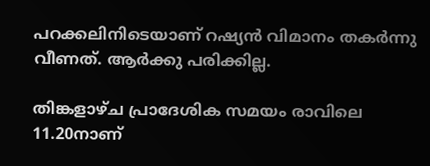പറക്കലിനിടെയാണ് റഷ്യന്‍ വിമാനം തകര്‍ന്നു വീണത്. ആര്‍ക്കു പരിക്കില്ല.

തിങ്കളാഴ്ച പ്രാദേശിക സമയം രാവിലെ 11.20നാണ്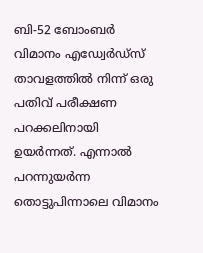ബി-52 ബോംബര്‍ വിമാനം എഡ്വേര്‍ഡ്‌സ് താവളത്തില്‍ നിന്ന് ഒരു പതിവ് പരീക്ഷണ പറക്കലിനായി ഉയര്‍ന്നത്. എന്നാല്‍ പറന്നുയര്‍ന്ന തൊട്ടുപിന്നാലെ വിമാനം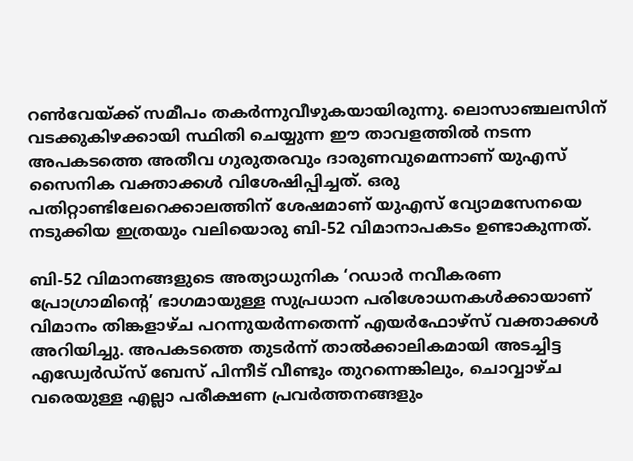റണ്‍വേയ്ക്ക് സമീപം തകര്‍ന്നുവീഴുകയായിരുന്നു. ലൊസാഞ്ചലസിന് വടക്കുകിഴക്കായി സ്ഥിതി ചെയ്യുന്ന ഈ താവളത്തില്‍ നടന്ന അപകടത്തെ അതീവ ഗുരുതരവും ദാരുണവുമെന്നാണ് യുഎസ് സൈനിക വക്താക്കള്‍ വിശേഷിപ്പിച്ചത്. ഒരു പതിറ്റാണ്ടിലേറെക്കാലത്തിന് ശേഷമാണ് യുഎസ് വ്യോമസേനയെ നടുക്കിയ ഇത്രയും വലിയൊരു ബി-52 വിമാനാപകടം ഉണ്ടാകുന്നത്.

ബി-52 വിമാനങ്ങളുടെ അത്യാധുനിക ‘റഡാര്‍ നവീകരണ പ്രോഗ്രാമിന്റെ’ ഭാഗമായുള്ള സുപ്രധാന പരിശോധനകള്‍ക്കായാണ് വിമാനം തിങ്കളാഴ്ച പറന്നുയര്‍ന്നതെന്ന് എയര്‍ഫോഴ്‌സ് വക്താക്കള്‍ അറിയിച്ചു. അപകടത്തെ തുടര്‍ന്ന് താല്‍ക്കാലികമായി അടച്ചിട്ട എഡ്വേര്‍ഡ്‌സ് ബേസ് പിന്നീട് വീണ്ടും തുറന്നെങ്കിലും, ചൊവ്വാഴ്ച വരെയുള്ള എല്ലാ പരീക്ഷണ പ്രവര്‍ത്തനങ്ങളും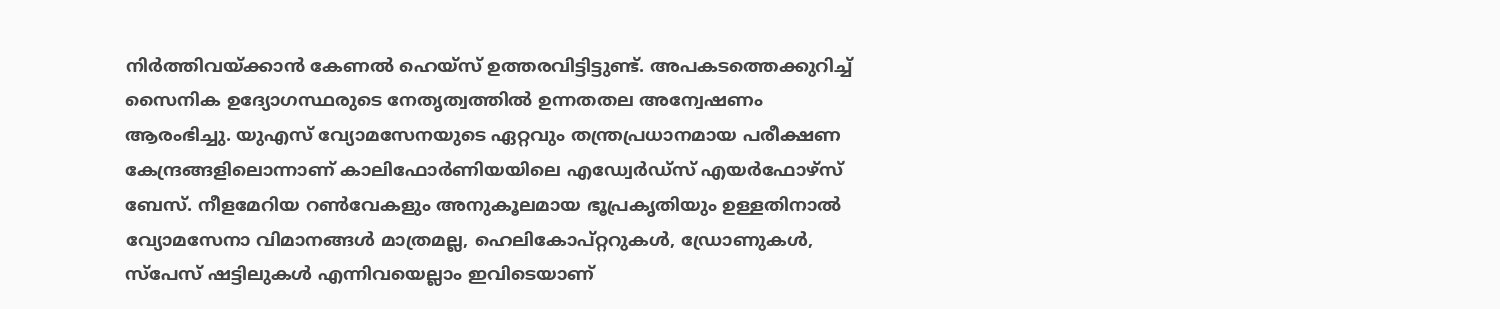നിര്‍ത്തിവയ്ക്കാന്‍ കേണല്‍ ഹെയ്‌സ് ഉത്തരവിട്ടിട്ടുണ്ട്. അപകടത്തെക്കുറിച്ച് സൈനിക ഉദ്യോഗസ്ഥരുടെ നേതൃത്വത്തില്‍ ഉന്നതതല അന്വേഷണം ആരംഭിച്ചു. യുഎസ് വ്യോമസേനയുടെ ഏറ്റവും തന്ത്രപ്രധാനമായ പരീക്ഷണ കേന്ദ്രങ്ങളിലൊന്നാണ് കാലിഫോര്‍ണിയയിലെ എഡ്വേര്‍ഡ്‌സ് എയര്‍ഫോഴ്‌സ് ബേസ്. നീളമേറിയ റണ്‍വേകളും അനുകൂലമായ ഭൂപ്രകൃതിയും ഉള്ളതിനാല്‍ വ്യോമസേനാ വിമാനങ്ങള്‍ മാത്രമല്ല, ഹെലികോപ്റ്ററുകള്‍, ഡ്രോണുകള്‍, സ്‌പേസ് ഷട്ടിലുകള്‍ എന്നിവയെല്ലാം ഇവിടെയാണ്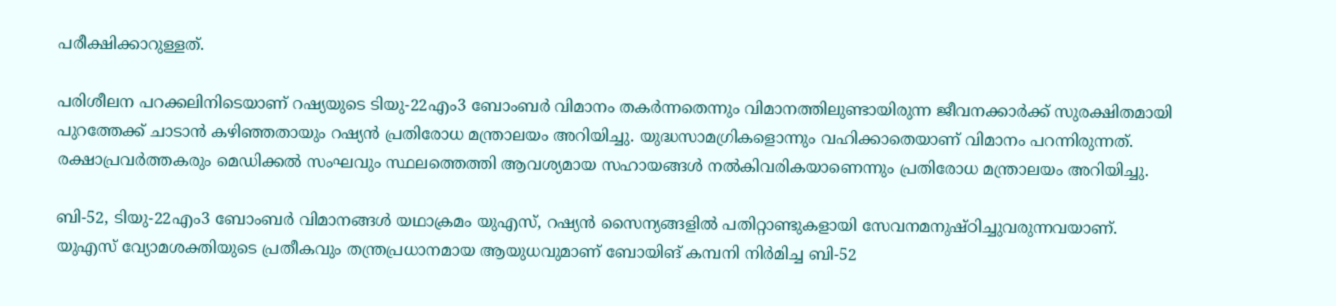പരീക്ഷിക്കാറുള്ളത്.

പരിശീലന പറക്കലിനിടെയാണ് റഷ്യയുടെ ടിയു-22എം3 ബോംബര്‍ വിമാനം തകര്‍ന്നതെന്നും വിമാനത്തിലുണ്ടായിരുന്ന ജീവനക്കാര്‍ക്ക് സുരക്ഷിതമായി പുറത്തേക്ക് ചാടാന്‍ കഴിഞ്ഞതായും റഷ്യന്‍ പ്രതിരോധ മന്ത്രാലയം അറിയിച്ചു. യുദ്ധസാമഗ്രികളൊന്നും വഹിക്കാതെയാണ് വിമാനം പറന്നിരുന്നത്. രക്ഷാപ്രവര്‍ത്തകരും മെഡിക്കല്‍ സംഘവും സ്ഥലത്തെത്തി ആവശ്യമായ സഹായങ്ങള്‍ നല്‍കിവരികയാണെന്നും പ്രതിരോധ മന്ത്രാലയം അറിയിച്ചു.

ബി-52, ടിയു-22എം3 ബോംബര്‍ വിമാനങ്ങള്‍ യഥാക്രമം യുഎസ്, റഷ്യന്‍ സൈന്യങ്ങളില്‍ പതിറ്റാണ്ടുകളായി സേവനമനുഷ്ഠിച്ചുവരുന്നവയാണ്. യുഎസ് വ്യോമശക്തിയുടെ പ്രതീകവും തന്ത്രപ്രധാനമായ ആയുധവുമാണ് ബോയിങ് കമ്പനി നിര്‍മിച്ച ബി-52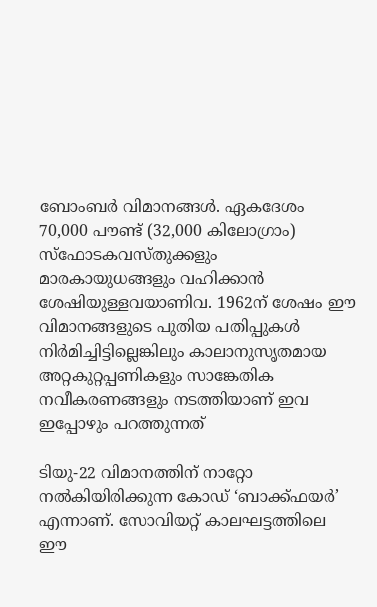ബോംബര്‍ വിമാനങ്ങള്‍. ഏകദേശം 70,000 പൗണ്ട് (32,000 കിലോഗ്രാം) സ്‌ഫോടകവസ്തുക്കളും മാരകായുധങ്ങളും വഹിക്കാന്‍ ശേഷിയുള്ളവയാണിവ. 1962ന് ശേഷം ഈ വിമാനങ്ങളുടെ പുതിയ പതിപ്പുകള്‍ നിര്‍മിച്ചിട്ടില്ലെങ്കിലും കാലാനുസൃതമായ അറ്റകുറ്റപ്പണികളും സാങ്കേതിക നവീകരണങ്ങളും നടത്തിയാണ് ഇവ ഇപ്പോഴും പറത്തുന്നത്

ടിയു-22 വിമാനത്തിന് നാറ്റോ നല്‍കിയിരിക്കുന്ന കോഡ് ‘ബാക്ക്ഫയര്‍’ എന്നാണ്. സോവിയറ്റ് കാലഘട്ടത്തിലെ ഈ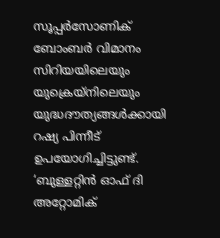സൂപ്പര്‍സോണിക് ബോംബര്‍ വിമാനം സിറിയയിലെയും യുക്രെയ്‌നിലെയും യുദ്ധദൗത്യങ്ങള്‍ക്കായി റഷ്യ പിന്നീട് ഉപയോഗിച്ചിട്ടുണ്ട്. ‘ബുള്ളറ്റിന്‍ ഓഫ് ദി അറ്റോമിക്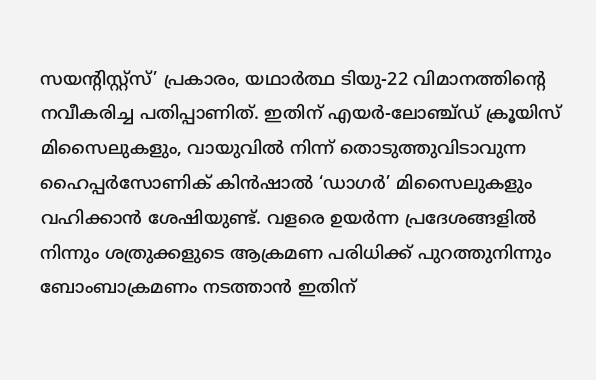സയന്റിസ്റ്റ്‌സ്’ പ്രകാരം, യഥാര്‍ത്ഥ ടിയു-22 വിമാനത്തിന്റെ നവീകരിച്ച പതിപ്പാണിത്. ഇതിന് എയര്‍-ലോഞ്ച്ഡ് ക്രൂയിസ് മിസൈലുകളും, വായുവില്‍ നിന്ന് തൊടുത്തുവിടാവുന്ന ഹൈപ്പര്‍സോണിക് കിന്‍ഷാല്‍ ‘ഡാഗര്‍’ മിസൈലുകളും വഹിക്കാന്‍ ശേഷിയുണ്ട്. വളരെ ഉയര്‍ന്ന പ്രദേശങ്ങളില്‍ നിന്നും ശത്രുക്കളുടെ ആക്രമണ പരിധിക്ക് പുറത്തുനിന്നും ബോംബാക്രമണം നടത്താന്‍ ഇതിന്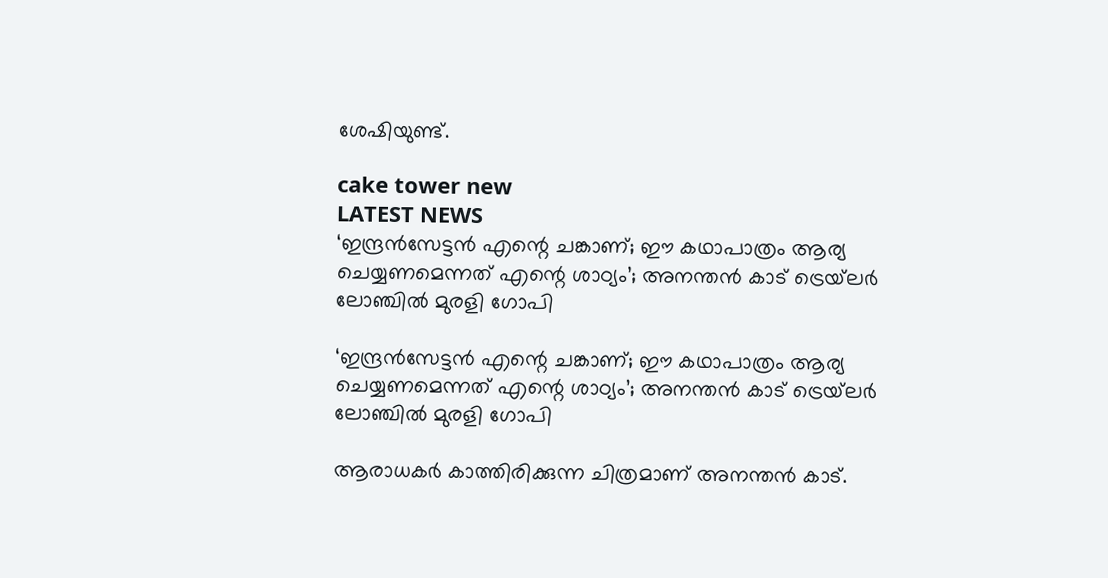ശേഷിയുണ്ട്.

cake tower new
LATEST NEWS
‘ഇന്ദ്രന്‍സേട്ടന്‍ എന്റെ ചങ്കാണ്; ഈ കഥാപാത്രം ആര്യ ചെയ്യണമെന്നത് എന്റെ ശാഠ്യം’; അനന്തന്‍ കാട് ട്രെയ്‌ലര്‍ ലോഞ്ചില്‍ മുരളി ഗോപി

‘ഇന്ദ്രന്‍സേട്ടന്‍ എന്റെ ചങ്കാണ്; ഈ കഥാപാത്രം ആര്യ ചെയ്യണമെന്നത് എന്റെ ശാഠ്യം’; അനന്തന്‍ കാട് ട്രെയ്‌ലര്‍ ലോഞ്ചില്‍ മുരളി ഗോപി

ആരാധകര്‍ കാത്തിരിക്കുന്ന ചിത്രമാണ് അനന്തന്‍ കാട്.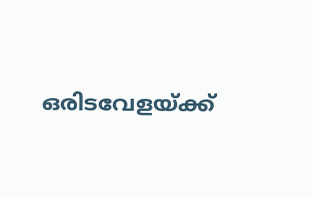ഒരിടവേളയ്ക്ക്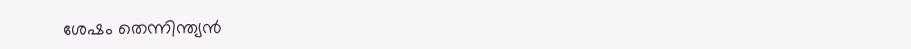ശേഷം തെന്നിന്ത്യന്‍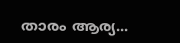താരം ആര്യ...